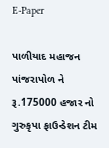E-Paper

પાળીયાદ મહાજન પાંજરાપોળ ને રૂ.175000 હજાર નો ગુરુકૃપા ફાઉન્ડેશન ટીમ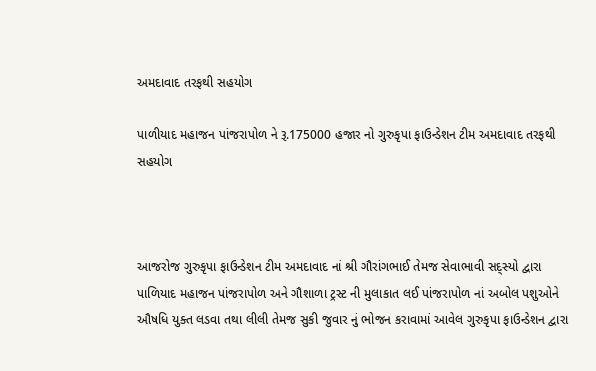અમદાવાદ તરફથી સહયોગ

પાળીયાદ મહાજન પાંજરાપોળ ને રૂ.175000 હજાર નો ગુરુકૃપા ફાઉન્ડેશન ટીમ અમદાવાદ તરફથી સહયોગ



આજરોજ ગુરુકૃપા ફાઉન્ડેશન ટીમ અમદાવાદ નાં શ્રી ગૌરાંગભાઈ તેમજ સેવાભાવી સદ્સ્યો દ્વારા પાળિયાદ મહાજન પાંજરાપોળ અને ગૌશાળા ટ્રસ્ટ ની મુલાકાત લઈ પાંજરાપોળ નાં અબોલ પશુઓને ઔષધિ યુક્ત લડવા તથા લીલી તેમજ સુકી જુવાર નું ભોજન કરાવામાં આવેલ ગુરુકૃપા ફાઉન્ડેશન દ્વારા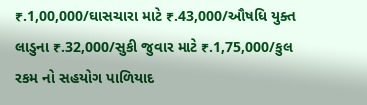₹.1,00,000/ઘાસચારા માટે ₹.43,000/ઔષધિ યુક્ત લાડુના ₹.32,000/સુકી જુવાર માટે ₹.1,75,000/કુલ રકમ નો સહયોગ પાળિયાદ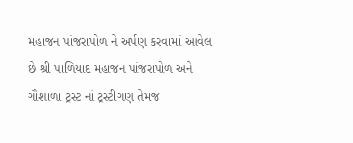મહાજન પાંજરાપોળ ને અર્પણ કરવામાં આવેલ છે શ્રી પાળિયાદ મહાજન પાંજરાપોળ અને ગૌશાળા ટ્રસ્ટ નાં ટ્રસ્ટીગણ તેમજ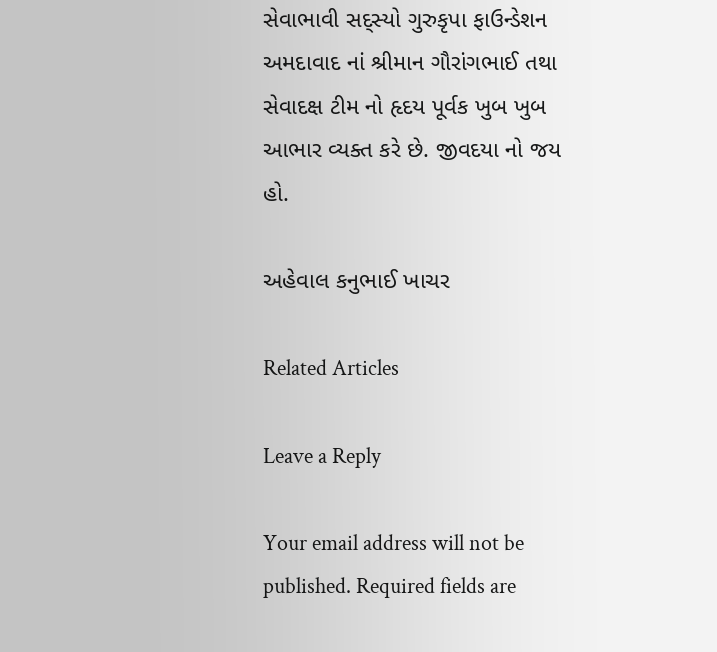સેવાભાવી સદ્સ્યો ગુરુકૃપા ફાઉન્ડેશન અમદાવાદ નાં શ્રીમાન ગૌરાંગભાઈ તથા સેવાદક્ષ ટીમ નો હૃદય પૂર્વક ખુબ ખુબ આભાર વ્યક્ત કરે છે. જીવદયા નો જય હો.

અહેવાલ કનુભાઈ ખાચર

Related Articles

Leave a Reply

Your email address will not be published. Required fields are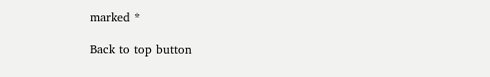marked *

Back to top button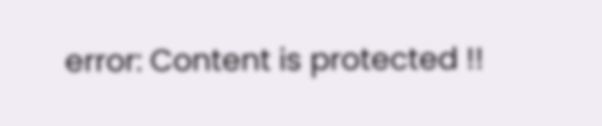error: Content is protected !!